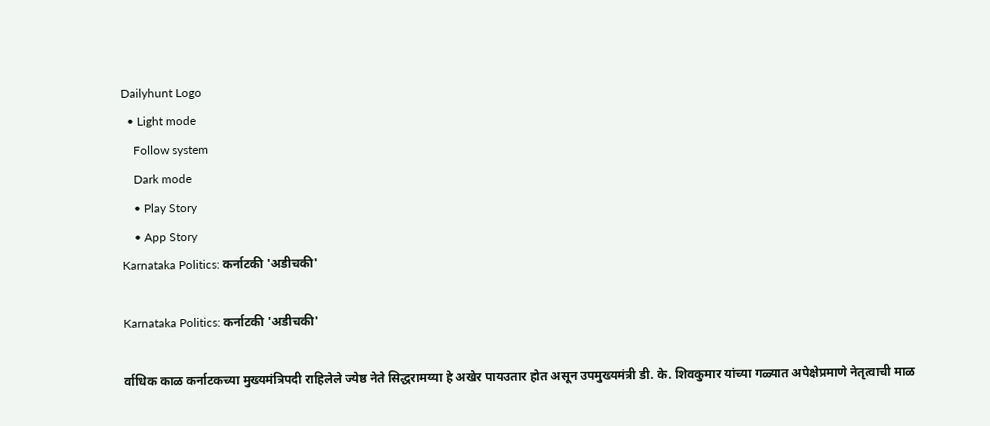Dailyhunt Logo
  • Light mode
    Follow system
    Dark mode
    • Play Story
    • App Story
Karnataka Politics: कर्नाटकी 'अडीचकी'

Karnataka Politics: कर्नाटकी 'अडीचकी'

र्वाधिक काळ कर्नाटकच्या मुख्यमंत्रिपदी राहिलेले ज्येष्ठ नेते सिद्धरामय्या हे अखेर पायउतार होत असून उपमुख्यमंत्री डी. के. शिवकुमार यांच्या गळ्यात अपेक्षेप्रमाणे नेतृत्वाची माळ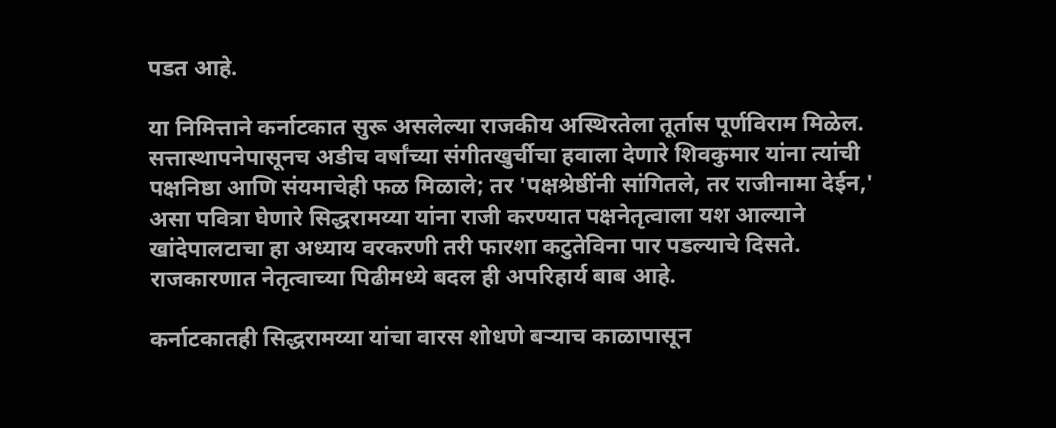पडत आहे.

या निमित्ताने कर्नाटकात सुरू असलेल्या राजकीय अस्थिरतेला तूर्तास पूर्णविराम मिळेल. सत्तास्थापनेपासूनच अडीच वर्षांच्या संगीतखुर्चीचा हवाला देणारे शिवकुमार यांना त्यांची पक्षनिष्ठा आणि संयमाचेही फळ मिळाले; तर 'पक्षश्रेष्ठींनी सांगितले, तर राजीनामा देईन,' असा पवित्रा घेणारे सिद्धरामय्या यांना राजी करण्यात पक्षनेतृत्वाला यश आल्याने खांदेपालटाचा हा अध्याय वरकरणी तरी फारशा कटुतेविना पार पडल्याचे दिसते. राजकारणात नेतृत्वाच्या पिढीमध्ये बदल ही अपरिहार्य बाब आहे.

कर्नाटकातही सिद्धरामय्या यांचा वारस शोधणे बऱ्याच काळापासून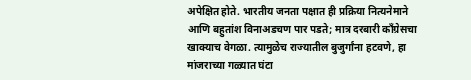अपेक्षित होते. भारतीय जनता पक्षात ही प्रक्रिया नित्यनेमाने आणि बहुतांश विनाअडचण पार पडते; मात्र दरबारी काँग्रेसचा खाक्याच वेगळा. त्यामुळेच राज्यातील बुजुर्गांना हटवणे, हा मांजराच्या गळ्यात घंटा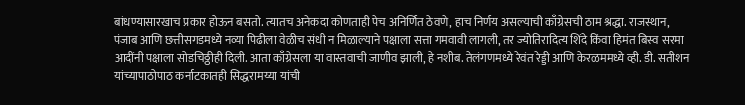बांधण्यासारखाच प्रकार होऊन बसतो. त्यातच अनेकदा कोणताही पेच अनिर्णित ठेवणे, हाच निर्णय असल्याची काँग्रेसची ठाम श्रद्धा. राजस्थान, पंजाब आणि छत्तीसगडमध्ये नव्या पिढीला वेळीच संधी न मिळाल्याने पक्षाला सत्ता गमवावी लागली, तर ज्योतिरादित्य शिंदे किंवा हिमंत बिस्व सरमा आदींनी पक्षाला सोडचिठ्ठीही दिली. आता काँग्रेसला या वास्तवाची जाणीव झाली, हे नशीब. तेलंगणमध्ये रेवंत रेड्डी आणि केरळममध्ये व्ही. डी. सतीशन यांच्यापाठोपाठ कर्नाटकातही सिद्धरामय्या यांची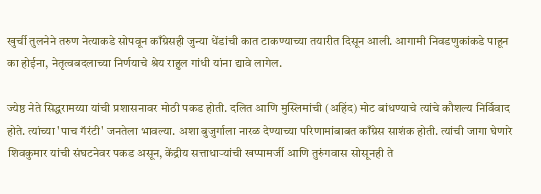खुर्ची तुलनेने तरुण नेत्याकडे सोपवून काँग्रेसही जुन्या धेंडांची कात टाकण्याच्या तयारीत दिसून आली. आगामी निवडणुकांकडे पाहून का होईना, नेतृत्वबदलाच्या निर्णयाचे श्रेय राहुल गांधी यांना द्यावे लागेल.

ज्येष्ठ नेते सिद्धरामय्या यांची प्रशासनावर मोठी पकड होती. दलित आणि मुस्लिमांची (अहिंद) मोट बांधण्याचे त्यांचे कौशल्य निर्विवाद होते. त्यांच्या 'पाच गॅरंटी' जनतेला भावल्या. अशा बुजुर्गाला नारळ देण्याच्या परिणामांबाबत काँग्रेस साशंक होती. त्यांची जागा घेणारे शिवकुमार यांची संघटनेवर पकड असून, केंद्रीय सत्ताधाऱ्यांची खप्पामर्जी आणि तुरुंगवास सोसूनही ते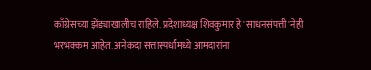काँग्रेसच्या झेंड्याखालीच राहिले. प्रदेशाध्यक्ष शिवकुमार हे 'साधनसंपत्ती'नेही भरभक्कम आहेत. अनेकदा सत्तास्पर्धांमध्ये आमदारांना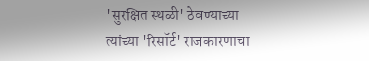'सुरक्षित स्थळी' ठेवण्याच्या त्यांच्या 'रिसॉर्ट' राजकारणाचा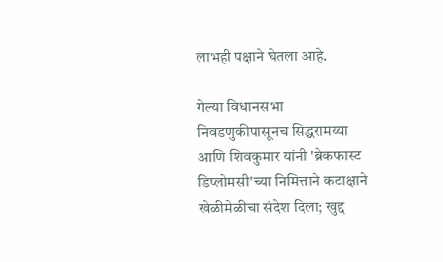लाभही पक्षाने घेतला आहे.

गेल्या विधानसभा निवडणुकीपासूनच सिद्धरामय्या आणि शिवकुमार यांनी 'ब्रेकफास्ट डिप्लोमसी'च्या निमित्ताने कटाक्षाने खेळीमेळीचा संदेश दिला; खुद्द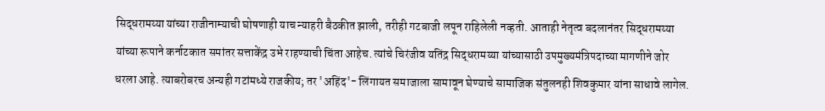सिद्धरामय्या यांच्या राजीनाम्याची घोषणाही याच न्याहरी बैठकीत झाली, तरीही गटबाजी लपून राहिलेली नव्हती. आताही नेतृत्व बदलानंतर सिद्धरामय्या यांच्या रूपाने कर्नाटकात समांतर सत्ताकेंद्र उभे राहण्याची चिंता आहेच. त्यांचे चिरंजीव यतिंद्र सिद्धरामय्या यांच्यासाठी उपमुख्यमंत्रिपदाच्या मागणीने जोर धरला आहे. त्याबरोबरच अन्यही गटांमध्ये राजकीय; तर 'अहिंद'- लिंगायत समाजाला सामावून घेण्याचे सामाजिक संतुलनही शिवकुमार यांना साधावे लागेल.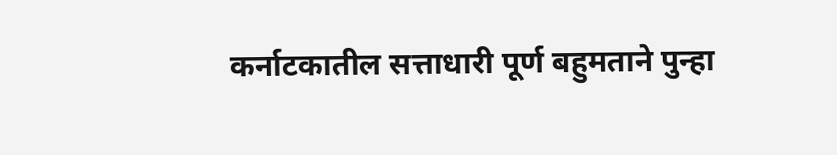कर्नाटकातील सत्ताधारी पूर्ण बहुमताने पुन्हा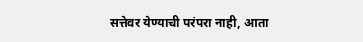सत्तेवर येण्याची परंपरा नाही, आता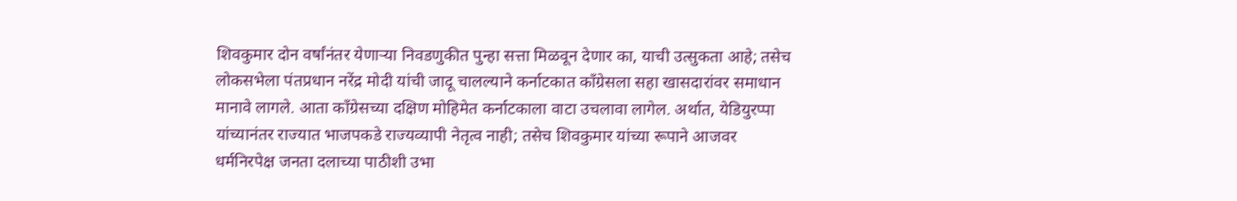शिवकुमार दोन वर्षांनंतर येणाऱ्या निवडणुकीत पुन्हा सत्ता मिळवून देणार का, याची उत्सुकता आहे; तसेच लोकसभेला पंतप्रधान नरेंद्र मोदी यांची जादू चालल्याने कर्नाटकात काँग्रेसला सहा खासदारांवर समाधान मानावे लागले. आता काँग्रेसच्या दक्षिण मोहिमेत कर्नाटकाला वाटा उचलावा लागेल. अर्थात, येडियुरप्पा यांच्यानंतर राज्यात भाजपकडे राज्यव्यापी नेतृत्व नाही; तसेच शिवकुमार यांच्या रूपाने आजवर धर्मनिरपेक्ष जनता दलाच्या पाठीशी उभा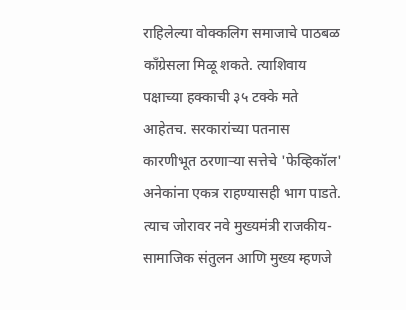राहिलेल्या वोक्कलिग समाजाचे पाठबळ काँग्रेसला मिळू शकते. त्याशिवाय पक्षाच्या हक्काची ३५ टक्के मते आहेतच. सरकारांच्या पतनास कारणीभूत ठरणाऱ्या सत्तेचे 'फेव्हिकॉल' अनेकांना एकत्र राहण्यासही भाग पाडते. त्याच जोरावर नवे मुख्यमंत्री राजकीय-सामाजिक संतुलन आणि मुख्य म्हणजे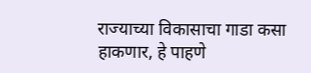राज्याच्या विकासाचा गाडा कसा हाकणार, हे पाहणे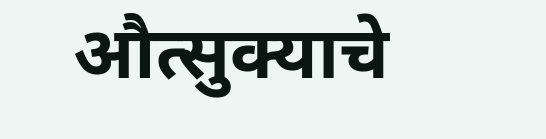औत्सुक्याचे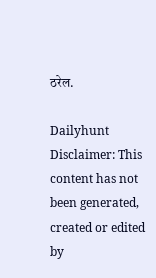ठरेल.

Dailyhunt
Disclaimer: This content has not been generated, created or edited by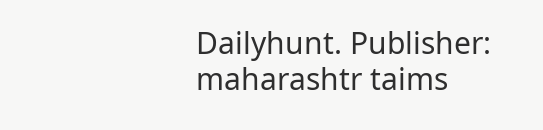Dailyhunt. Publisher: maharashtr taims